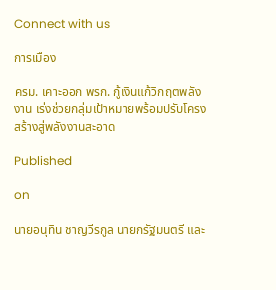Connect with us

การเมือง

ครม. เคาะออก พรก. กู้เงินแก้วิกฤตพลังงาน เร่งช่วยกลุ่มเป้าหมายพร้อมปรับโครงสร้างสู่พลังงานสะอาด

Published

on

นายอนุทิน ชาญวีรกูล นายกรัฐมนตรี และ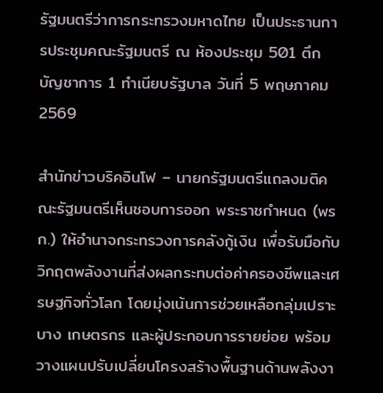รัฐมนตรีว่าการกระทรวงมหาดไทย เป็นประธานการประชุมคณะรัฐมนตรี ณ ห้องประชุม 501 ตึกบัญชาการ 1 ทำเนียบรัฐบาล วันที่ 5 พฤษภาคม 2569

สำนักข่าวบริคอินโฟ – นายกรัฐมนตรีแถลงมติคณะรัฐมนตรีเห็นชอบการออก พระราชกำหนด (พรก.) ให้อำนาจกระทรวงการคลังกู้เงิน เพื่อรับมือกับวิกฤตพลังงานที่ส่งผลกระทบต่อค่าครองชีพและเศรษฐกิจทั่วโลก โดยมุ่งเน้นการช่วยเหลือกลุ่มเปราะบาง เกษตรกร และผู้ประกอบการรายย่อย พร้อมวางแผนปรับเปลี่ยนโครงสร้างพื้นฐานด้านพลังงา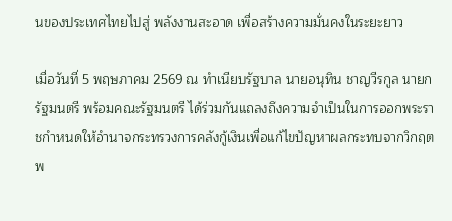นของประเทศไทยไปสู่ พลังงานสะอาด เพื่อสร้างความมั่นคงในระยะยาว

เมื่อวันที่ 5 พฤษภาคม 2569 ณ ทำเนียบรัฐบาล นายอนุทิน ชาญวีรกูล นายกรัฐมนตรี พร้อมคณะรัฐมนตรี ได้ร่วมกันแถลงถึงความจำเป็นในการออกพระราชกำหนดให้อำนาจกระทรวงการคลังกู้เงินเพื่อแก้ไขปัญหาผลกระทบจากวิกฤตพ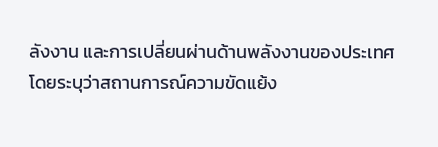ลังงาน และการเปลี่ยนผ่านด้านพลังงานของประเทศ โดยระบุว่าสถานการณ์ความขัดแย้ง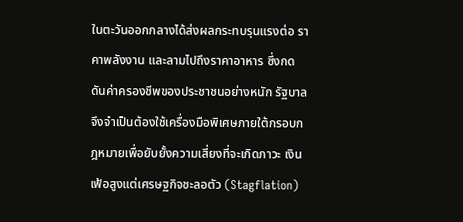ในตะวันออกกลางได้ส่งผลกระทบรุนแรงต่อ ราคาพลังงาน และลามไปถึงราคาอาหาร ซึ่งกดดันค่าครองชีพของประชาชนอย่างหนัก รัฐบาลจึงจำเป็นต้องใช้เครื่องมือพิเศษภายใต้กรอบกฎหมายเพื่อยับยั้งความเสี่ยงที่จะเกิดภาวะ เงินเฟ้อสูงแต่เศรษฐกิจชะลอตัว (Stagflation)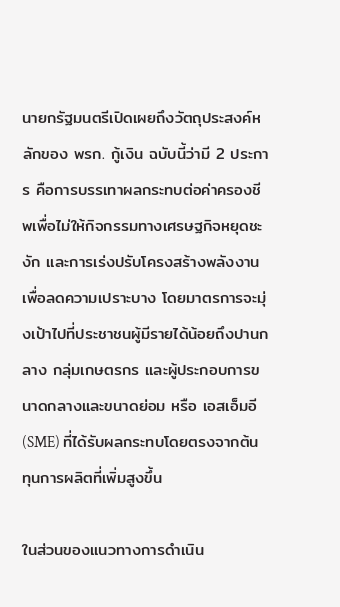นายกรัฐมนตรีเปิดเผยถึงวัตถุประสงค์หลักของ พรก. กู้เงิน ฉบับนี้ว่ามี 2 ประการ คือการบรรเทาผลกระทบต่อค่าครองชีพเพื่อไม่ให้กิจกรรมทางเศรษฐกิจหยุดชะงัก และการเร่งปรับโครงสร้างพลังงานเพื่อลดความเปราะบาง โดยมาตรการจะมุ่งเป้าไปที่ประชาชนผู้มีรายได้น้อยถึงปานกลาง กลุ่มเกษตรกร และผู้ประกอบการขนาดกลางและขนาดย่อม หรือ เอสเอ็มอี (SME) ที่ได้รับผลกระทบโดยตรงจากต้นทุนการผลิตที่เพิ่มสูงขึ้น

ในส่วนของแนวทางการดำเนิน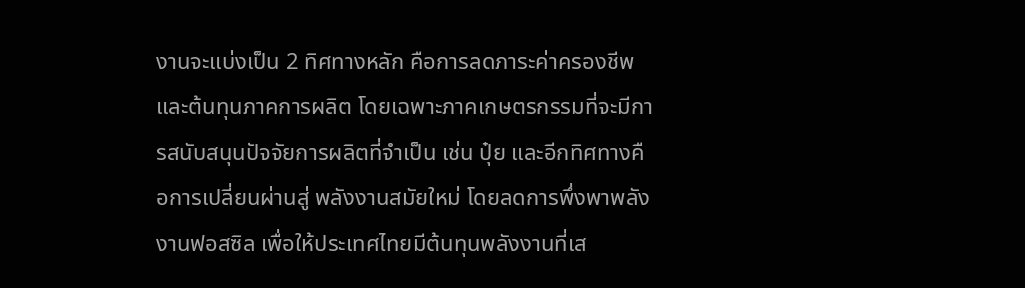งานจะแบ่งเป็น 2 ทิศทางหลัก คือการลดภาระค่าครองชีพและต้นทุนภาคการผลิต โดยเฉพาะภาคเกษตรกรรมที่จะมีการสนับสนุนปัจจัยการผลิตที่จำเป็น เช่น ปุ๋ย และอีกทิศทางคือการเปลี่ยนผ่านสู่ พลังงานสมัยใหม่ โดยลดการพึ่งพาพลังงานฟอสซิล เพื่อให้ประเทศไทยมีต้นทุนพลังงานที่เส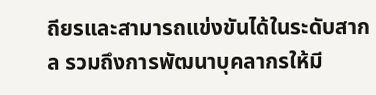ถียรและสามารถแข่งขันได้ในระดับสากล รวมถึงการพัฒนาบุคลากรให้มี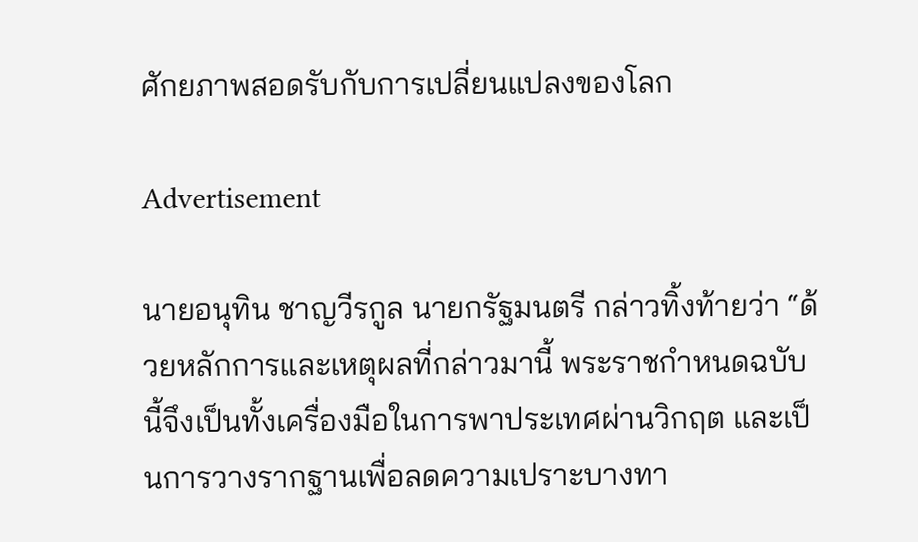ศักยภาพสอดรับกับการเปลี่ยนแปลงของโลก

Advertisement

นายอนุทิน ชาญวีรกูล นายกรัฐมนตรี กล่าวทิ้งท้ายว่า “ด้วยหลักการและเหตุผลที่กล่าวมานี้ พระราชกำหนดฉบับนี้จึงเป็นทั้งเครื่องมือในการพาประเทศผ่านวิกฤต และเป็นการวางรากฐานเพื่อลดความเปราะบางทา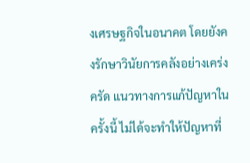งเศรษฐกิจในอนาคต โดยยังคงรักษาวินัยการคลังอย่างเคร่งครัด แนวทางการแก้ปัญหาในครั้งนี้ ไม่ได้จะทำให้ปัญหาที่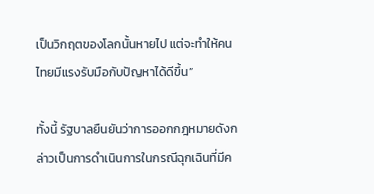เป็นวิกฤตของโลกนั้นหายไป แต่จะทำให้คนไทยมีแรงรับมือกับปัญหาได้ดีขึ้น”

ทั้งนี้ รัฐบาลยืนยันว่าการออกกฎหมายดังกล่าวเป็นการดำเนินการในกรณีฉุกเฉินที่มีค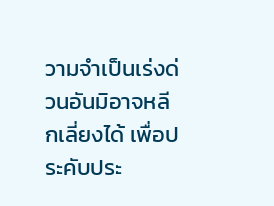วามจำเป็นเร่งด่วนอันมิอาจหลีกเลี่ยงได้ เพื่อประคับประ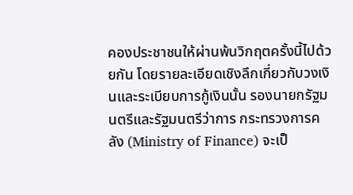คองประชาชนให้ผ่านพ้นวิกฤตครั้งนี้ไปด้วยกัน โดยรายละเอียดเชิงลึกเกี่ยวกับวงเงินและระเบียบการกู้เงินนั้น รองนายกรัฐมนตรีและรัฐมนตรีว่าการ กระทรวงการคลัง (Ministry of Finance) จะเป็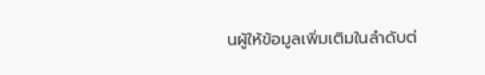นผู้ให้ข้อมูลเพิ่มเติมในลำดับต่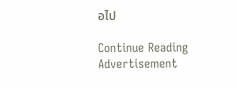อไป

Continue Reading
Advertisement